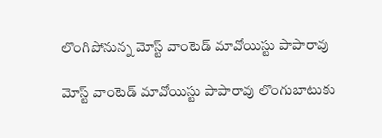లొంగిపోనున్న మోస్ట్‌ వాంటెడ్‌ మావోయిస్టు పాపారావు

మోస్ట్ వాంటెడ్ మావోయిస్టు పాపారావు లొంగుబాటుకు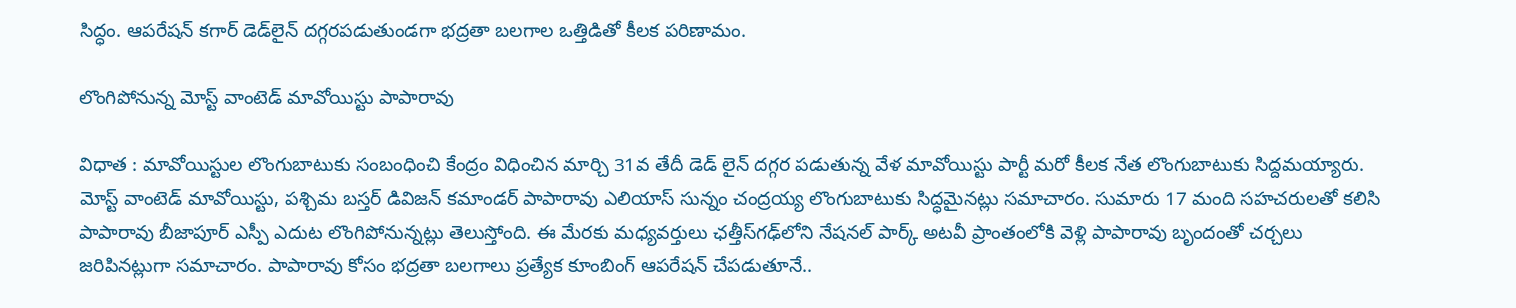సిద్ధం. ఆపరేషన్ కగార్ డెడ్‌లైన్ దగ్గరపడుతుండగా భద్రతా బలగాల ఒత్తిడితో కీలక పరిణామం.

లొంగిపోనున్న మోస్ట్‌ వాంటెడ్‌ మావోయిస్టు పాపారావు

విధాత : మావోయిస్టుల లొంగుబాటుకు సంబంధించి కేంద్రం విధించిన మార్చి 31వ తేదీ డెడ్ లైన్ దగ్గర పడుతున్న వేళ మావోయిస్టు పార్టీ మరో కీలక నేత లొంగుబాటుకు సిద్దమయ్యారు. మోస్ట్‌ వాంటెడ్‌ మావోయిస్టు, పశ్చిమ బస్తర్‌ డివిజన్‌ కమాండర్‌ పాపారావు ఎలియాస్‌ సున్నం చంద్రయ్య లొంగుబాటుకు సిద్ధమైనట్లు సమాచారం. సుమారు 17 మంది సహచరులతో కలిసి పాపారావు బీజాపూర్‌ ఎస్పీ ఎదుట లొంగిపోనున్నట్లు తెలుస్తోంది. ఈ మేరకు మధ్యవర్తులు ఛత్తీస్‌గఢ్‌లోని నేషనల్‌ పార్క్‌ అటవీ ప్రాంతంలోకి వెళ్లి పాపారావు బృందంతో చర్చలు జరిపినట్లుగా సమాచారం. పాపారావు కోసం భద్రతా బలగాలు ప్రత్యేక కూంబింగ్ ఆపరేషన్ చేపడుతూనే..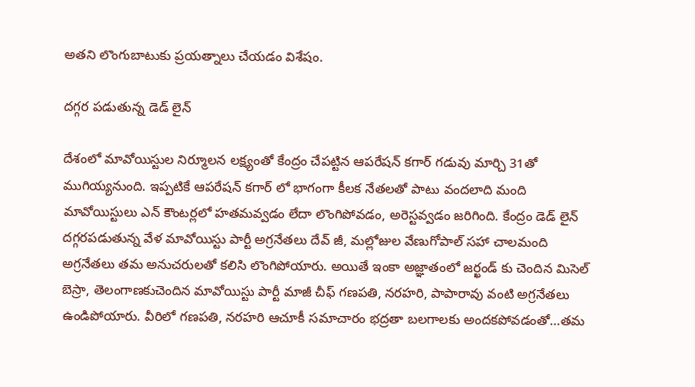అతని లొంగుబాటుకు ప్రయత్నాలు చేయడం విశేషం.

దగ్గర పడుతున్న డెడ్ లైన్

దేశంలో మావోయిస్టుల నిర్మూలన లక్ష్యంతో కేంద్రం చేపట్టిన ఆపరేషన్ కగార్ గడువు మార్చి 31తో ముగియ్యనుంది. ఇప్పటికే ఆపరేషన్ కగార్ లో భాగంగా కీలక నేతలతో పాటు వందలాది మంది మావోయిస్టులు ఎన్ కౌంటర్లలో హతమవ్వడం లేదా లొంగిపోవడం, అరెస్టవ్వడం జరిగింది. కేంద్రం డెడ్ లైన్ దగ్గరపడుతున్న వేళ మావోయిస్టు పార్టీ అగ్రనేతలు దేవ్ జీ, మల్లోజుల వేణుగోపాల్ సహా చాలమంది అగ్రనేతలు తమ అనుచరులతో కలిసి లొంగిపోయారు. అయితే ఇంకా అజ్ఞాతంలో జర్ఖండ్ కు చెందిన మిసెల్ బెస్రా, తెలంగాణకుచెందిన మావోయిస్టు పార్టీ మాజీ చీఫ్ గణపతి, నరహరి, పాపారావు వంటి అగ్రనేతలు ఉండిపోయారు. వీరిలో గణపతి, నరహరి ఆచూకీ సమాచారం భద్రతా బలగాలకు అందకపోవడంతో…తమ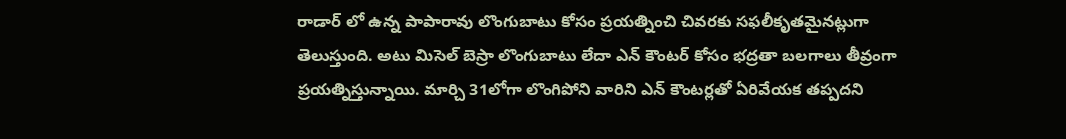రాడార్ లో ఉన్న పాపారావు లొంగుబాటు కోసం ప్రయత్నించి చివరకు సఫలీకృతమైనట్లుగా తెలుస్తుంది. అటు మిసెల్ బెస్రా లొంగుబాటు లేదా ఎన్ కౌంటర్ కోసం భద్రతా బలగాలు తీవ్రంగా ప్రయత్నిస్తున్నాయి. మార్చి 31లోగా లొంగిపోని వారిని ఎన్ కౌంటర్లతో ఏరివేయక తప్పదని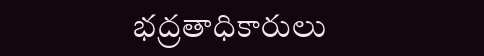భద్రతాధికారులు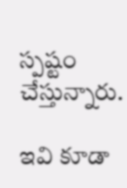స్పష్టం చేస్తున్నారు.

ఇవి కూడా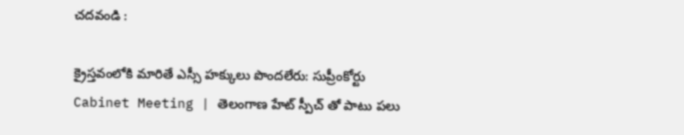చదవండి :

క్రైస్తవంలోకి మారితే ఎస్సీ హక్కులు పొందలేరు: సుప్రీంకోర్టు
Cabinet Meeting | తెలంగాణ హేట్ స్పీచ్ తో పాటు పలు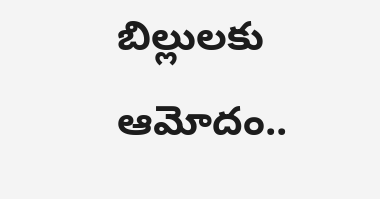బిల్లులకు ఆమోదం..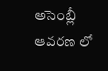అసెంబ్లీ ఆవరణ లో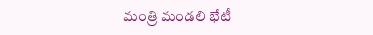మంత్రి మండలి భేటీ